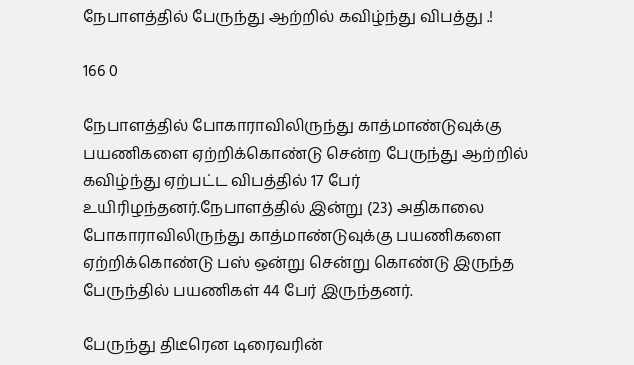நேபாளத்தில் பேருந்து ஆற்றில் கவிழ்ந்து விபத்து .!

166 0

நேபாளத்தில் போகாராவிலிருந்து காத்மாண்டுவுக்கு பயணிகளை ஏற்றிக்கொண்டு சென்ற பேருந்து ஆற்றில் கவிழ்ந்து ஏற்பட்ட விபத்தில் 17 பேர் உயிரிழந்தனர்.நேபாளத்தில் இன்று (23) அதிகாலை போகாராவிலிருந்து காத்மாண்டுவுக்கு பயணிகளை ஏற்றிக்கொண்டு பஸ் ஒன்று சென்று கொண்டு இருந்த பேருந்தில் பயணிகள் 44 பேர் இருந்தனர்.

பேருந்து திடீரென டிரைவரின்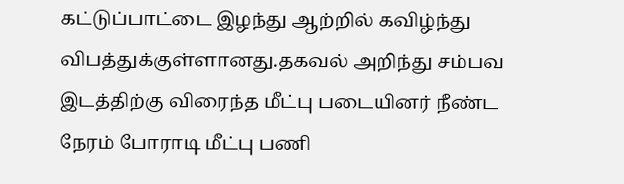கட்டுப்பாட்டை இழந்து ஆற்றில் கவிழ்ந்து விபத்துக்குள்ளானது.தகவல் அறிந்து சம்பவ இடத்திற்கு விரைந்த மீட்பு படையினர் நீண்ட நேரம் போராடி மீட்பு பணி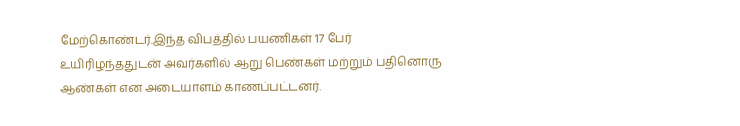மேற்கொண்டர்.இந்த விபத்தில் பயணிகள் 17 பேர் உயிரிழந்ததுடன் அவர்களில் ஆறு பெண்கள் மற்றும் பதினொரு ஆண்கள் என அடையாளம் காணப்பட்டனர்.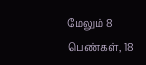மேலும் 8 பெண்கள், 18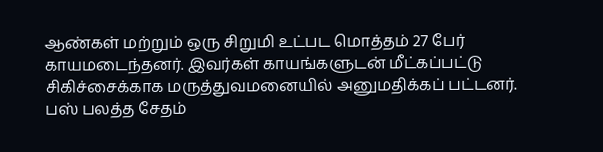ஆண்கள் மற்றும் ஒரு சிறுமி உட்பட மொத்தம் 27 பேர் காயமடைந்தனர். இவர்கள் காயங்களுடன் மீட்கப்பட்டு சிகிச்சைக்காக மருத்துவமனையில் அனுமதிக்கப் பட்டனர். பஸ் பலத்த சேதம்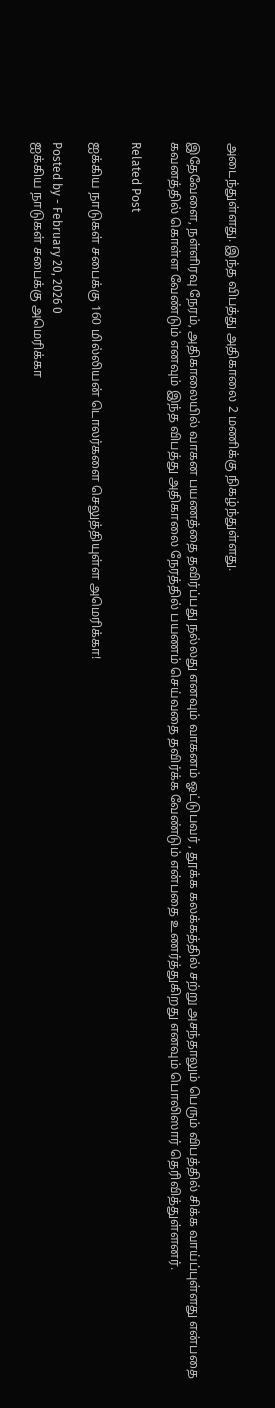அடைந்துள்ளது. இந்த விபத்து அதிகாலை 2 மணிக்கு நிகழ்ந்துள்ளது.

இதேவேளை, நள்ளிரவு நேரம், அதிகாலையில் வாகன பயணத்தை தவிர்ப்பது நல்லது எனவும் வாகனம் ஓட்டுபவர் , தூக்க கலக்கத்தில் சற்று அசந்தாலும் பெரும் விபத்தில் சிக்க வாய்ப்புள்ளது என்பதை கவனத்தில் கொள்ள வேண்டும் எனவும் இந்த விபத்து அதிகாலை நேரத்தில் பயணம் செய்வதை தவிர்க்க வேண்டும் என்பதை உணர்த்துகிறது எனவும் பொலிஸார் தெரிவித்துள்ளனர்.

Related Post

ஐக்கிய நாடுகள் சபைக்கு 160 மில்லியன் டொலர்களை செலுத்தியுள்ள அமெரிக்கா!

Posted by - February 20, 2026 0
ஐக்கிய நாடுகள் சபைக்கு அமெரிக்கா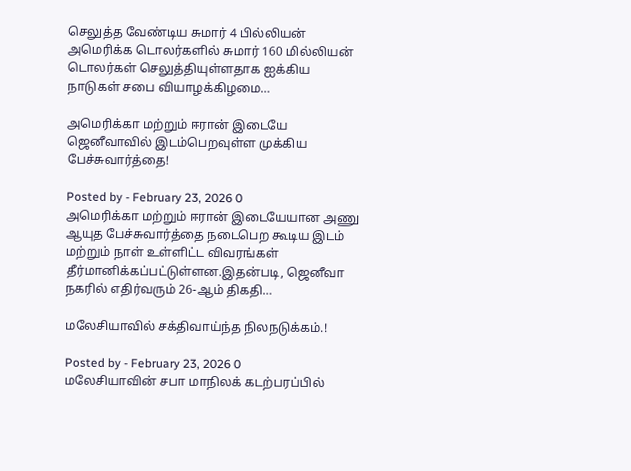செலுத்த வேண்டிய சுமார் 4 பில்லியன் அமெரிக்க டொலர்களில் சுமார் 160 மில்லியன் டொலர்கள் செலுத்தியுள்ளதாக ஐக்கிய நாடுகள் சபை வியாழக்கிழமை…

அமெரிக்கா மற்றும் ஈரான் இடையே ஜெனீவாவில் இடம்பெறவுள்ள முக்கிய பேச்சுவார்த்தை!

Posted by - February 23, 2026 0
அமெரிக்கா மற்றும் ஈரான் இடையேயான அணு ஆயுத பேச்சுவார்த்தை நடைபெற கூடிய இடம் மற்றும் நாள் உள்ளிட்ட விவரங்கள் தீர்மானிக்கப்பட்டுள்ளன.இதன்படி, ஜெனீவா நகரில் எதிர்வரும் 26-ஆம் திகதி…

மலேசியாவில் சக்திவாய்ந்த நிலநடுக்கம்.!

Posted by - February 23, 2026 0
மலேசியாவின் சபா மாநிலக் கடற்பரப்பில்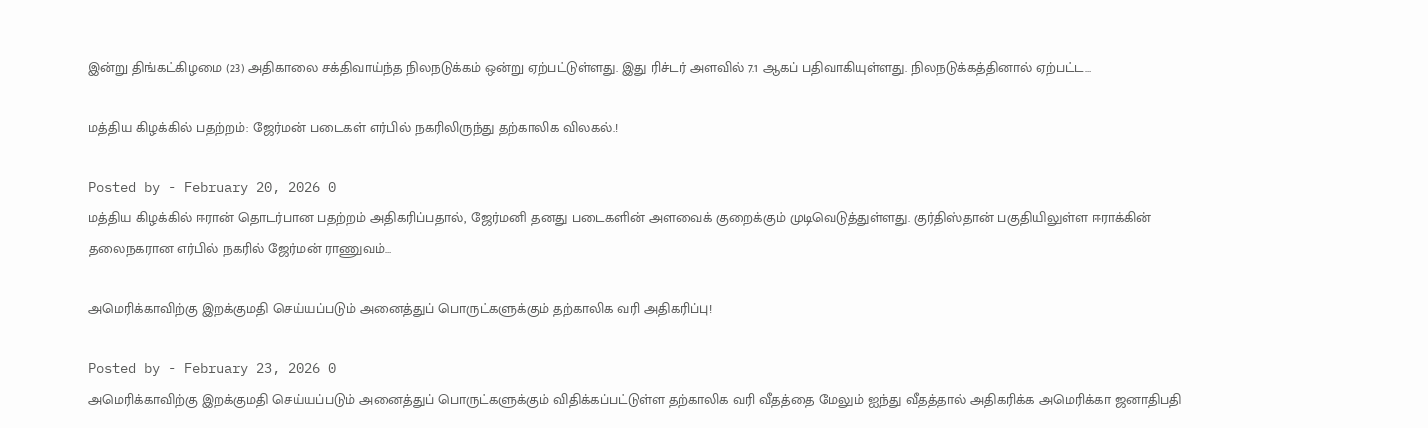இன்று திங்கட்கிழமை (23) அதிகாலை சக்திவாய்ந்த நிலநடுக்கம் ஒன்று ஏற்பட்டுள்ளது. இது ரிச்டர் அளவில் 7.1 ஆகப் பதிவாகியுள்ளது. நிலநடுக்கத்தினால் ஏற்பட்ட…

மத்திய கிழக்கில் பதற்றம்: ஜேர்மன் படைகள் எர்பில் நகரிலிருந்து தற்காலிக விலகல்.!

Posted by - February 20, 2026 0
மத்திய கிழக்கில் ஈரான் தொடர்பான பதற்றம் அதிகரிப்பதால், ஜேர்மனி தனது படைகளின் அளவைக் குறைக்கும் முடிவெடுத்துள்ளது. குர்திஸ்தான் பகுதியிலுள்ள ஈராக்கின் தலைநகரான எர்பில் நகரில் ஜேர்மன் ராணுவம்…

அமெரிக்காவிற்கு இறக்குமதி செய்யப்படும் அனைத்துப் பொருட்களுக்கும் தற்காலிக வரி அதிகரிப்பு!

Posted by - February 23, 2026 0
அமெரிக்காவிற்கு இறக்குமதி செய்யப்படும் அனைத்துப் பொருட்களுக்கும் விதிக்கப்பட்டுள்ள தற்காலிக வரி வீதத்தை மேலும் ஐந்து வீதத்தால் அதிகரிக்க அமெரிக்கா ஜனாதிபதி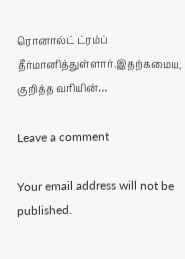ரொனால்ட் ட்ரம்ப் தீர்மானித்துள்ளார்.இதற்கமைய, குறித்த வரியின்…

Leave a comment

Your email address will not be published.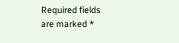Required fields are marked *